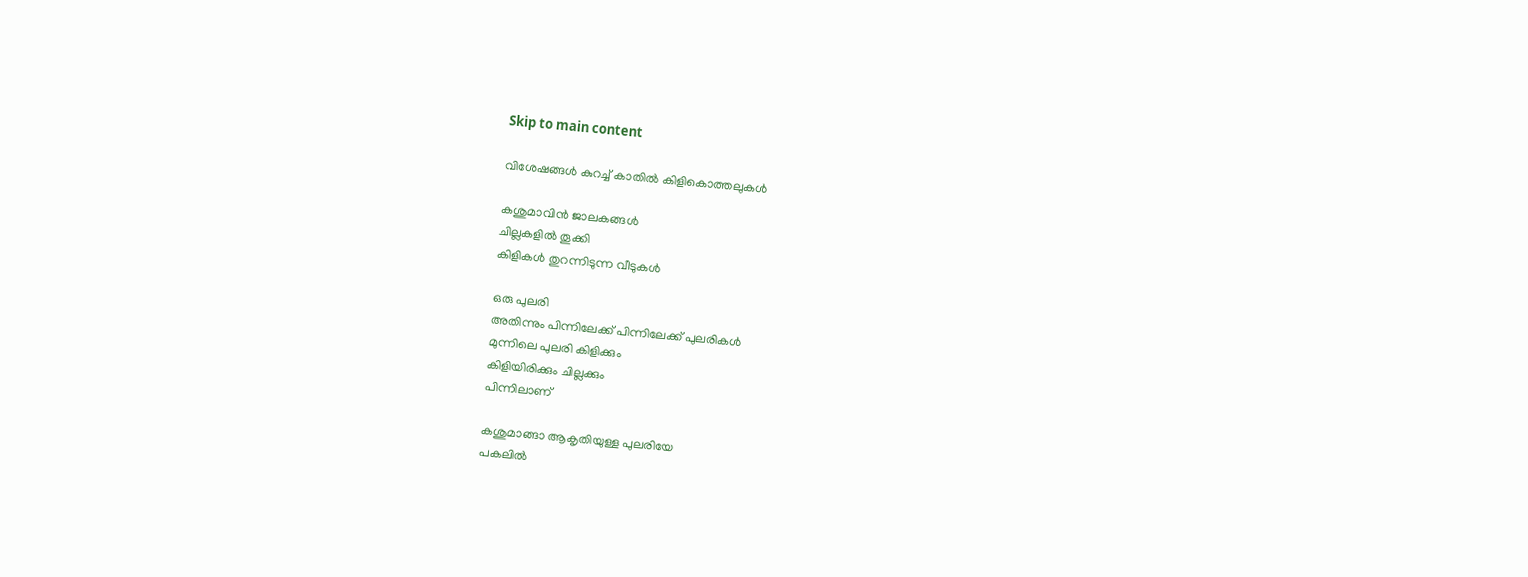Skip to main content

വിശേഷങ്ങൾ കുറച്ച് കാതിൽ കിളികൊത്തലുകൾ

കശുമാവിൻ ജാലകങ്ങൾ
ചില്ലകളിൽ തൂക്കി
കിളികൾ തുറന്നിടുന്ന വീടുകൾ

ഒരു പുലരി
അതിന്നും പിന്നിലേക്ക് പിന്നിലേക്ക് പുലരികൾ
മുന്നിലെ പുലരി കിളിക്കും
കിളിയിരിക്കും ചില്ലക്കും
പിന്നിലാണ്

കശുമാങ്ങാ ആകൃതിയുള്ള പുലരിയേ
പകലിൽ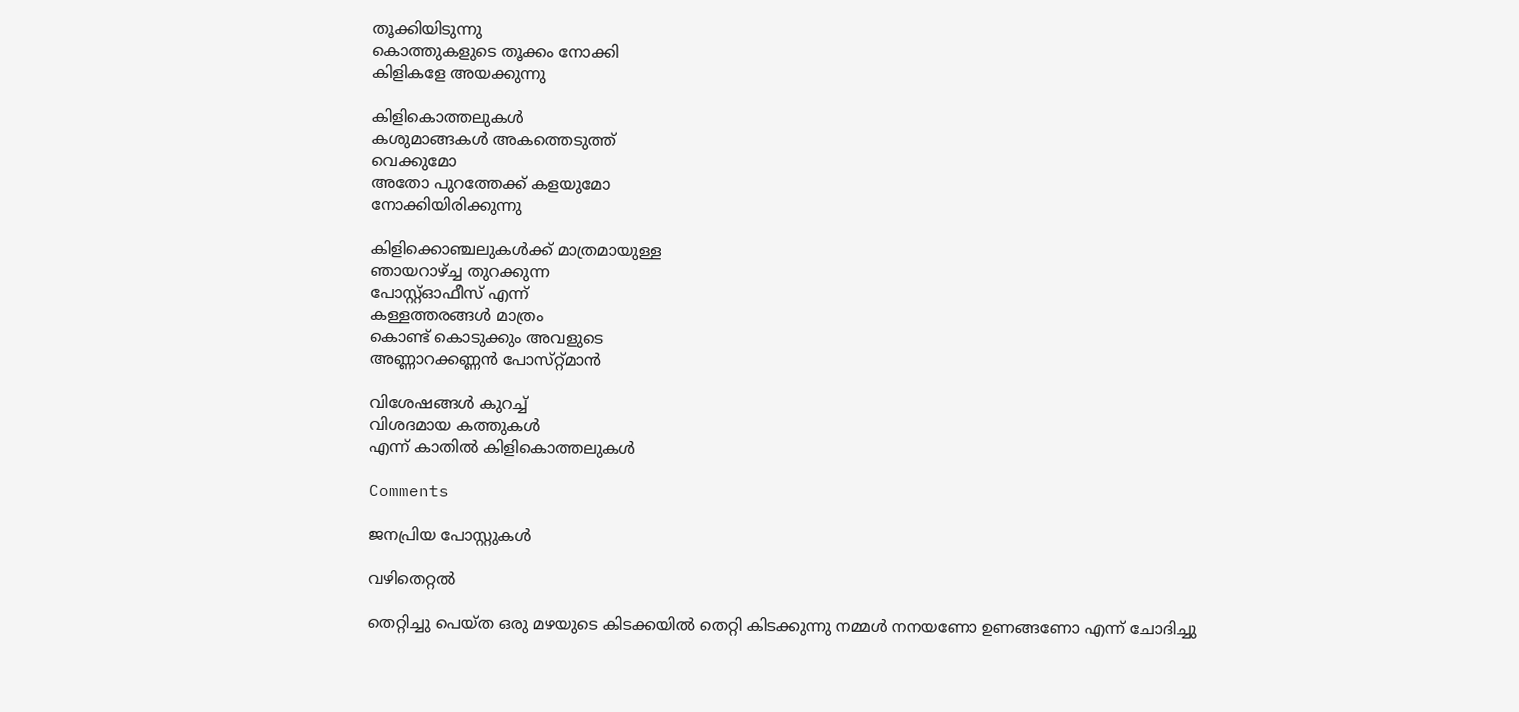തൂക്കിയിടുന്നു
കൊത്തുകളുടെ തൂക്കം നോക്കി
കിളികളേ അയക്കുന്നു

കിളികൊത്തലുകൾ
കശുമാങ്ങകൾ അകത്തെടുത്ത്
വെക്കുമോ
അതോ പുറത്തേക്ക് കളയുമോ
നോക്കിയിരിക്കുന്നു

കിളിക്കൊഞ്ചലുകൾക്ക് മാത്രമായുള്ള
ഞായറാഴ്ച്ച തുറക്കുന്ന
പോസ്റ്റ്ഓഫീസ് എന്ന്
കള്ളത്തരങ്ങൾ മാത്രം
കൊണ്ട് കൊടുക്കും അവളുടെ
അണ്ണാറക്കണ്ണൻ പോസ്‌റ്റ്മാൻ

വിശേഷങ്ങൾ കുറച്ച്
വിശദമായ കത്തുകൾ
എന്ന് കാതിൽ കിളികൊത്തലുകൾ

Comments

ജനപ്രിയ പോസ്റ്റുകൾ

വഴിതെറ്റൽ

തെറ്റിച്ചു പെയ്ത ഒരു മഴയുടെ കിടക്കയിൽ തെറ്റി കിടക്കുന്നു നമ്മൾ നനയണോ ഉണങ്ങണോ എന്ന് ചോദിച്ചു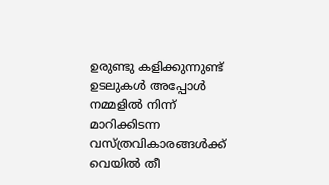ഉരുണ്ടു കളിക്കുന്നുണ്ട്  ഉടലുകൾ അപ്പോൾ നമ്മളിൽ നിന്ന് മാറിക്കിടന്ന  വസ്ത്രവികാരങ്ങൾക്ക് വെയിൽ തീ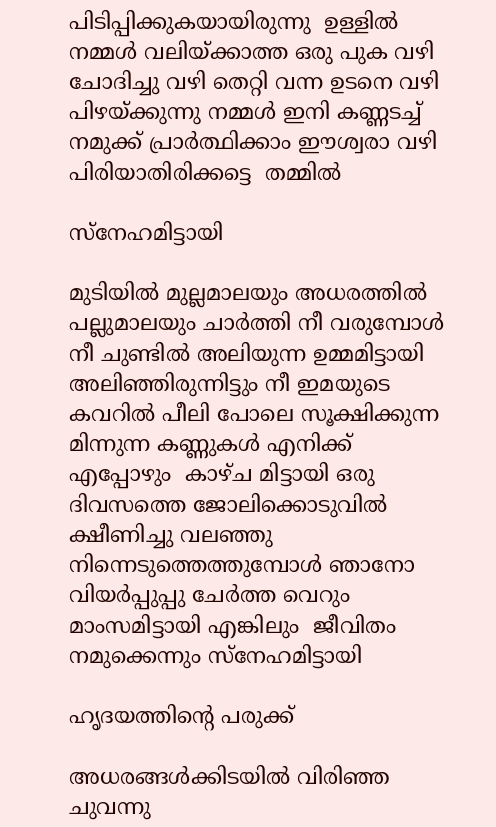പിടിപ്പിക്കുകയായിരുന്നു  ഉള്ളിൽ നമ്മൾ വലിയ്ക്കാത്ത ഒരു പുക വഴി ചോദിച്ചു വഴി തെറ്റി വന്ന ഉടനെ വഴി പിഴയ്ക്കുന്നു നമ്മൾ ഇനി കണ്ണടച്ച് നമുക്ക് പ്രാർത്ഥിക്കാം ഈശ്വരാ വഴി പിരിയാതിരിക്കട്ടെ  തമ്മിൽ

സ്നേഹമിട്ടായി

മുടിയിൽ മുല്ലമാലയും അധരത്തിൽ പല്ലുമാലയും ചാർത്തി നീ വരുമ്പോൾ നീ ചുണ്ടിൽ അലിയുന്ന ഉമ്മമിട്ടായി അലിഞ്ഞിരുന്നിട്ടും നീ ഇമയുടെ കവറിൽ പീലി പോലെ സൂക്ഷിക്കുന്ന മിന്നുന്ന കണ്ണുകൾ എനിക്ക് എപ്പോഴും  കാഴ്ച മിട്ടായി ഒരു ദിവസത്തെ ജോലിക്കൊടുവിൽ ക്ഷീണിച്ചു വലഞ്ഞു നിന്നെടുത്തെത്തുമ്പോൾ ഞാനോ വിയർപ്പുപ്പു ചേർത്ത വെറും മാംസമിട്ടായി എങ്കിലും  ജീവിതം നമുക്കെന്നും സ്നേഹമിട്ടായി

ഹൃദയത്തിന്റെ പരുക്ക്

അധരങ്ങൾക്കിടയിൽ വിരിഞ്ഞ ചുവന്നു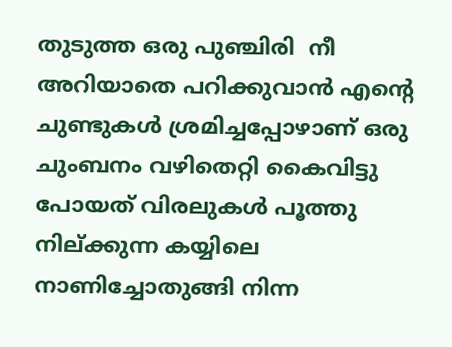തുടുത്ത ഒരു പുഞ്ചിരി  നീ അറിയാതെ പറിക്കുവാൻ എന്റെ ചുണ്ടുകൾ ശ്രമിച്ചപ്പോഴാണ് ഒരു ചുംബനം വഴിതെറ്റി കൈവിട്ടു പോയത് വിരലുകൾ പൂത്തു നില്ക്കുന്ന കയ്യിലെ നാണിച്ചോതുങ്ങി നിന്ന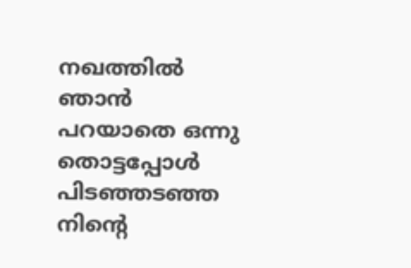നഖത്തിൽ ഞാൻ പറയാതെ ഒന്നു തൊട്ടപ്പോൾ പിടഞ്ഞടഞ്ഞ നിന്റെ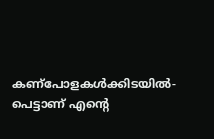കണ്പോളകൾക്കിടയിൽ- പെട്ടാണ് എന്റെ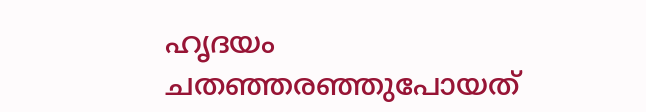ഹൃദയം ചതഞ്ഞരഞ്ഞുപോയത്